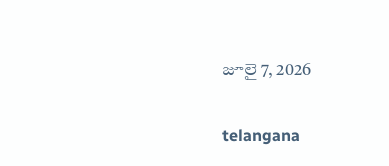జూలై 7, 2026

telangana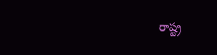రాష్ట్ర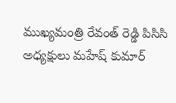ముఖ్యమంత్రి రేవంత్ రెడ్డి పిసిసి అధ్యక్షులు మహేష్ కుమార్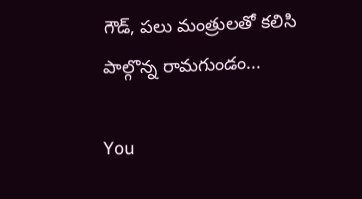గౌడ్, పలు మంత్రులతో కలిసి పాల్గొన్న రామగుండం...

You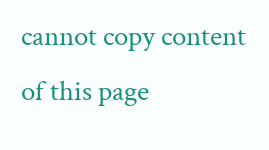cannot copy content of this page